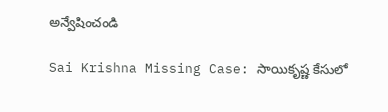అన్వేషించండి

Sai Krishna Missing Case: సాయికృష్ణ కేసులో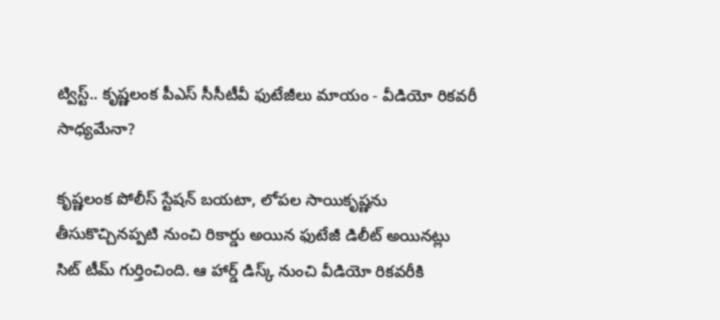ట్విస్ట్.. కృష్ణలంక పీఎస్‌ సీసీటీవీ ఫుటేజీలు మాయం - వీడియో రికవరీ సాధ్యమేనా?

కృష్ణలంక పోలీస్ స్టేషన్ బయటా, లోపల సాయికృష్ణను తీసుకొచ్చినప్పటి నుంచి రికార్డు అయిన ఫుటేజీ డిలీట్ అయినట్లు సిట్ టీమ్ గుర్తించింది. ఆ హార్డ్ డిస్క్ నుంచి వీడియో రికవరీకి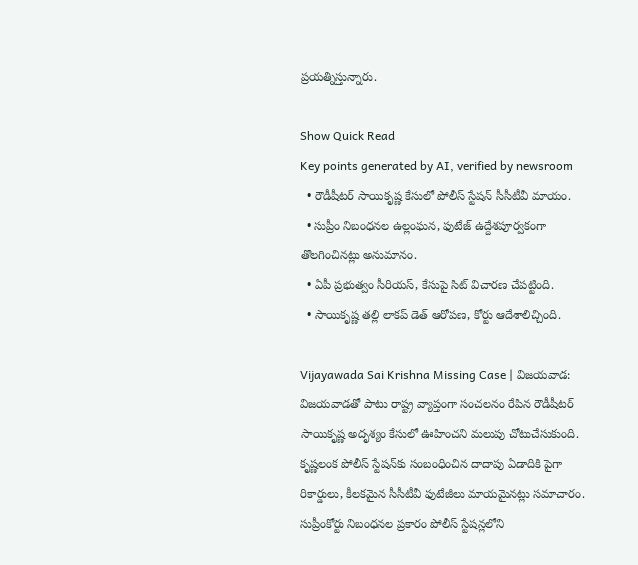ప్రయత్నిస్తున్నారు.

Show Quick Read
Key points generated by AI, verified by newsroom
  • రౌడీషీటర్ సాయికృష్ణ కేసులో పోలీస్ స్టేషన్ సీసీటీవీ మాయం.
  • సుప్రీం నిబంధనల ఉల్లంఘన, ఫుటేజ్ ఉద్దేశపూర్వకంగా తొలగించినట్లు అనుమానం.
  • ఏపీ ప్రభుత్వం సీరియస్, కేసుపై సిట్ విచారణ చేపట్టింది.
  • సాయికృష్ణ తల్లి లాకప్ డెత్ ఆరోపణ, కోర్టు ఆదేశాలిచ్చింది.

Vijayawada Sai Krishna Missing Case | విజయవాడ: విజయవాడతో పాటు రాష్ట్ర వ్యాప్తంగా సంచలనం రేపిన రౌడీషీటర్ సాయికృష్ణ అదృశ్యం కేసులో ఊహించని మలుపు చోటుచేసుకుంది. కృష్ణలంక పోలీస్ స్టేషన్‌కు సంబంధించిన దాదాపు ఏడాదికి పైగా రికార్డులు, కీలకమైన సీసీటీవీ ఫుటేజీలు మాయమైనట్లు సమాచారం. సుప్రీంకోర్టు నిబంధనల ప్రకారం పోలీస్ స్టేషన్లలోని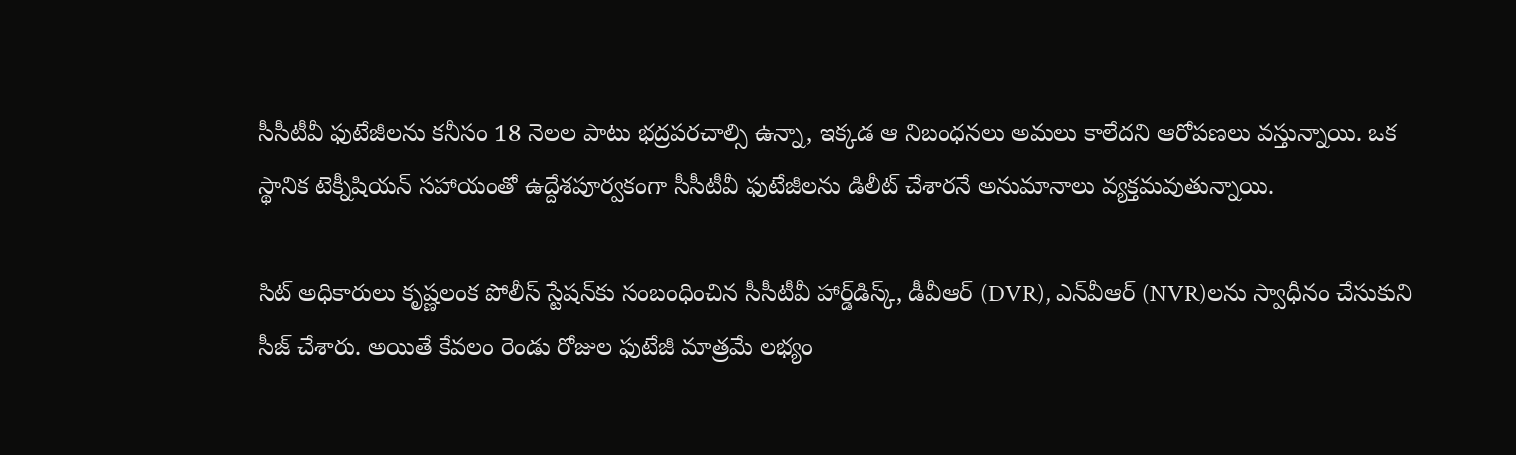సీసీటీవీ ఫుటేజీలను కనీసం 18 నెలల పాటు భద్రపరచాల్సి ఉన్నా, ఇక్కడ ఆ నిబంధనలు అమలు కాలేదని ఆరోపణలు వస్తున్నాయి. ఒక స్థానిక టెక్నీషియన్ సహాయంతో ఉద్దేశపూర్వకంగా సీసీటీవీ ఫుటేజీలను డిలీట్ చేశారనే అనుమానాలు వ్యక్తమవుతున్నాయి.

సిట్ అధికారులు కృష్ణలంక పోలీస్ స్టేషన్‌కు సంబంధించిన సీసీటీవీ హార్డ్‌డిస్క్, డీవీఆర్ (DVR), ఎన్‌వీఆర్ (NVR)లను స్వాధీనం చేసుకుని సీజ్ చేశారు. అయితే కేవలం రెండు రోజుల ఫుటేజీ మాత్రమే లభ్యం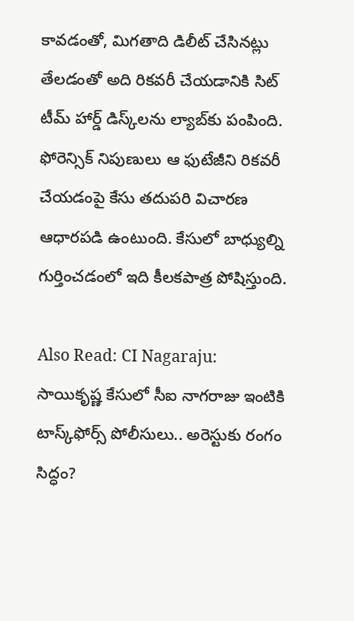కావడంతో, మిగతాది డిలీట్ చేసినట్లు తేలడంతో అది రికవరీ చేయడానికి సిట్ టీమ్ హార్డ్ డిస్క్‌లను ల్యాబ్‌కు పంపింది. ఫోరెన్సిక్ నిపుణులు ఆ ఫుటేజీని రికవరీ చేయడంపై కేసు తదుపరి విచారణ ఆధారపడి ఉంటుంది. కేసులో బాధ్యుల్ని గుర్తించడంలో ఇది కీలకపాత్ర పోషిస్తుంది.

Also Read: CI Nagaraju: సాయికృష్ణ కేసులో సీఐ నాగరాజు ఇంటికి టాస్క్‌ఫోర్స్ పోలీసులు.. అరెస్టుకు రంగం సిద్ధం?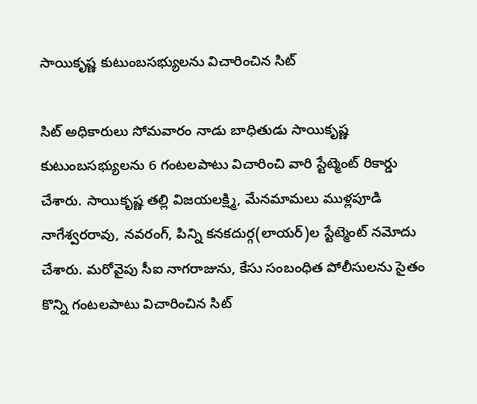సాయికృష్ణ కుటుంబసభ్యులను విచారించిన సిట్

సిట్ అధికారులు సోమవారం నాడు బాధితుడు సాయికృష్ణ కుటుంబసభ్యులను 6 గంటలపాటు విచారించి వారి స్టేట్మెంట్ రికార్డు చేశారు. సాయికృష్ణ తల్లి విజయలక్ష్మి, మేనమామలు ముళ్లపూడి నాగేశ్వరరావు, నవరంగ్, పిన్ని కనకదుర్గ(లాయర్)ల స్టేట్మెంట్ నమోదు చేశారు. మరోవైపు సీఐ నాగరాజును, కేసు సంబంధిత పోలీసులను సైతం కొన్ని గంటలపాటు విచారించిన సిట్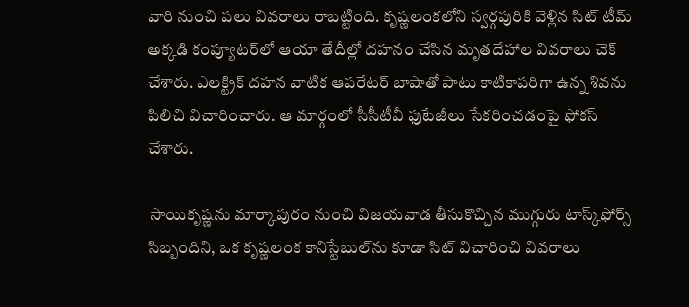వారి నుంచి పలు వివరాలు రాబట్టింది. కృష్ణలంకలోని స్వర్గపురికి వెళ్లిన సిట్ టీమ్ అక్కడి కంప్యూటర్‌లో ఆయా తేదీల్లో దహనం చేసిన మృతదేహాల వివరాలు చెక్ చేశారు. ఎలక్ట్రిక్ దహన వాటిక ఆపరేటర్‌ బాషాతో పాటు కాటికాపరిగా ఉన్న శివను పిలిచి విచారించారు. ఆ మార్గంలో సీసీటీవీ ఫుటేజీలు సేకరించడంపై ఫోకస్ చేశారు.

 సాయికృష్ణను మార్కాపురం నుంచి విజయవాడ తీసుకొచ్చిన ముగ్గురు టాస్క్‌ఫోర్స్‌ సిబ్బందిని, ఒక కృష్ణలంక కానిస్టేబుల్‌ను కూడా సిట్ విచారించి వివరాలు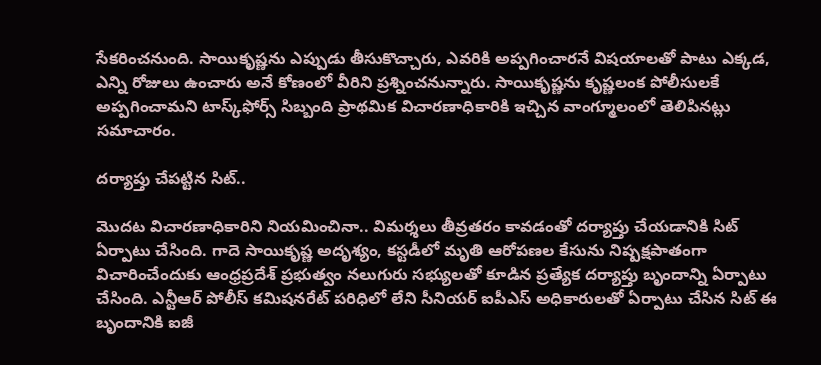సేకరించనుంది. సాయికృష్ణను ఎప్పుడు తీసుకొచ్చారు, ఎవరికి అప్పగించారనే విషయాలతో పాటు ఎక్కడ, ఎన్ని రోజులు ఉంచారు అనే కోణంలో వీరిని ప్రశ్నించనున్నారు. సాయికృష్ణను కృష్ణలంక పోలీసులకే అప్పగించామని టాస్క్‌ఫోర్స్ సిబ్బంది ప్రాథమిక విచారణాధికారికి ఇచ్చిన వాంగ్మూలంలో తెలిపినట్లు సమాచారం.

దర్యాప్తు చేపట్టిన సిట్..

మొదట విచారణాధికారిని నియమించినా.. విమర్శలు తీవ్రతరం కావడంతో దర్యాప్తు చేయడానికి సిట్ ఏర్పాటు చేసింది. గాదె సాయికృష్ణ అదృశ్యం, కస్టడీలో మృతి ఆరోపణల కేసును నిష్పక్షపాతంగా విచారించేందుకు ఆంధ్రప్రదేశ్ ప్రభుత్వం నలుగురు సభ్యులతో కూడిన ప్రత్యేక దర్యాప్తు బృందాన్ని ఏర్పాటు చేసింది. ఎన్టీఆర్ పోలీస్ కమిషనరేట్ పరిధిలో లేని సీనియర్ ఐపీఎస్ అధికారులతో ఏర్పాటు చేసిన సిట్ ఈ బృందానికి ఐజీ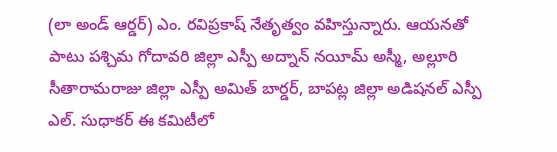(లా అండ్ ఆర్డర్) ఎం. రవిప్రకాష్ నేతృత్వం వహిస్తున్నారు. ఆయనతో పాటు పశ్చిమ గోదావరి జిల్లా ఎస్పీ అద్నాన్ నయీమ్ అస్మీ, అల్లూరి సీతారామరాజు జిల్లా ఎస్పీ అమిత్ బార్డర్, బాపట్ల జిల్లా అడిషనల్ ఎస్పీ ఎల్. సుధాకర్ ఈ కమిటీలో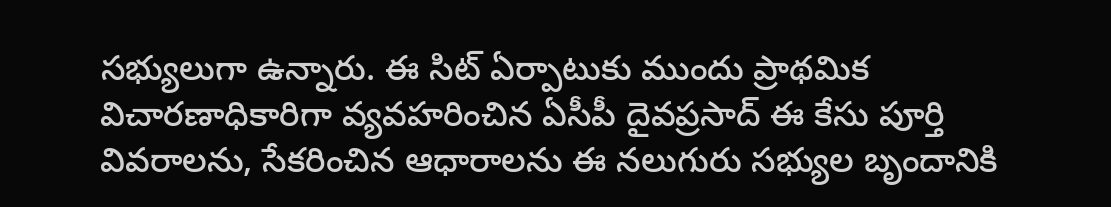సభ్యులుగా ఉన్నారు. ఈ సిట్ ఏర్పాటుకు ముందు ప్రాథమిక విచారణాధికారిగా వ్యవహరించిన ఏసీపీ దైవప్రసాద్ ఈ కేసు పూర్తి వివరాలను, సేకరించిన ఆధారాలను ఈ నలుగురు సభ్యుల బృందానికి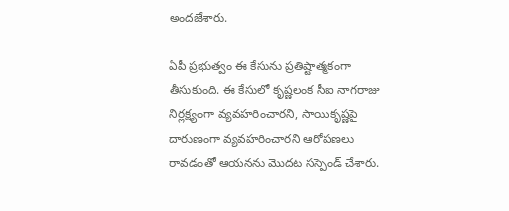అందజేశారు.

ఏపీ ప్రభుత్వం ఈ కేసును ప్రతిష్టాత్మకంగా తీసుకుంది. ఈ కేసులో కృష్ణలంక సీఐ నాగరాజు నిర్లక్ష్యంగా వ్యవహరించారని, సాయికృష్ణపై దారుణంగా వ్యవహరించారని ఆరోపణలు రావడంతో ఆయనను మొదట సస్పెండ్ చేశారు.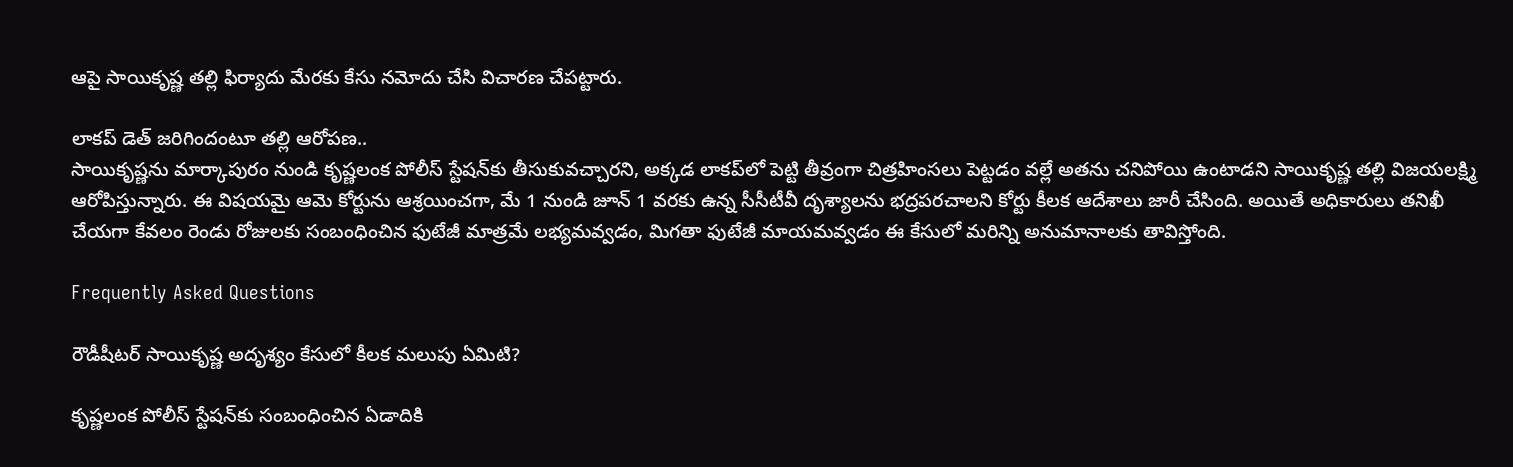ఆపై సాయికృష్ణ తల్లి ఫిర్యాదు మేరకు కేసు నమోదు చేసి విచారణ చేపట్టారు.

లాకప్ డెత్ జరిగిందంటూ తల్లి ఆరోపణ..
సాయికృష్ణను మార్కాపురం నుండి కృష్ణలంక పోలీస్ స్టేషన్‌కు తీసుకువచ్చారని, అక్కడ లాకప్‌లో పెట్టి తీవ్రంగా చిత్రహింసలు పెట్టడం వల్లే అతను చనిపోయి ఉంటాడని సాయికృష్ణ తల్లి విజయలక్ష్మి ఆరోపిస్తున్నారు. ఈ విషయమై ఆమె కోర్టును ఆశ్రయించగా, మే 1 నుండి జూన్ 1 వరకు ఉన్న సీసీటీవీ దృశ్యాలను భద్రపరచాలని కోర్టు కీలక ఆదేశాలు జారీ చేసింది. అయితే అధికారులు తనిఖీ చేయగా కేవలం రెండు రోజులకు సంబంధించిన ఫుటేజీ మాత్రమే లభ్యమవ్వడం, మిగతా ఫుటేజీ మాయమవ్వడం ఈ కేసులో మరిన్ని అనుమానాలకు తావిస్తోంది.

Frequently Asked Questions

రౌడీషీటర్ సాయికృష్ణ అదృశ్యం కేసులో కీలక మలుపు ఏమిటి?

కృష్ణలంక పోలీస్ స్టేషన్‌కు సంబంధించిన ఏడాదికి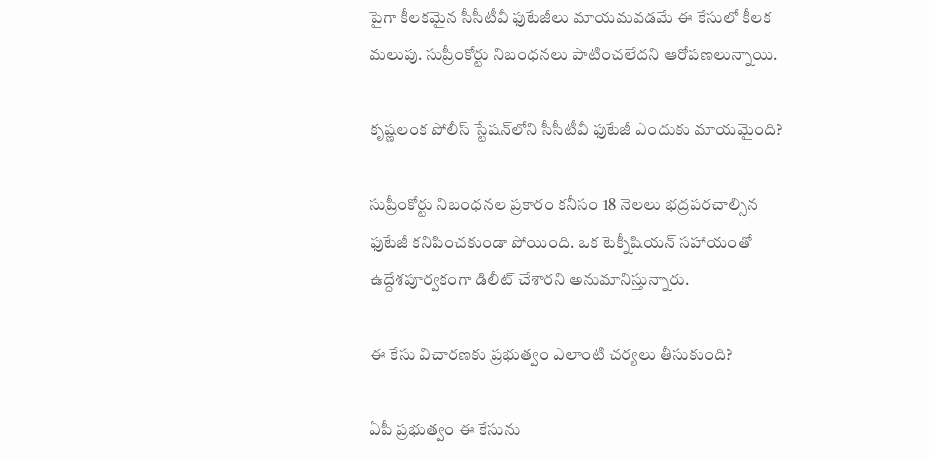పైగా కీలకమైన సీసీటీవీ ఫుటేజీలు మాయమవడమే ఈ కేసులో కీలక మలుపు. సుప్రీంకోర్టు నిబంధనలు పాటించలేదని ఆరోపణలున్నాయి.

కృష్ణలంక పోలీస్ స్టేషన్‌లోని సీసీటీవీ ఫుటేజీ ఎందుకు మాయమైంది?

సుప్రీంకోర్టు నిబంధనల ప్రకారం కనీసం 18 నెలలు భద్రపరచాల్సిన ఫుటేజీ కనిపించకుండా పోయింది. ఒక టెక్నీషియన్ సహాయంతో ఉద్దేశపూర్వకంగా డిలీట్ చేశారని అనుమానిస్తున్నారు.

ఈ కేసు విచారణకు ప్రభుత్వం ఎలాంటి చర్యలు తీసుకుంది?

ఏపీ ప్రభుత్వం ఈ కేసును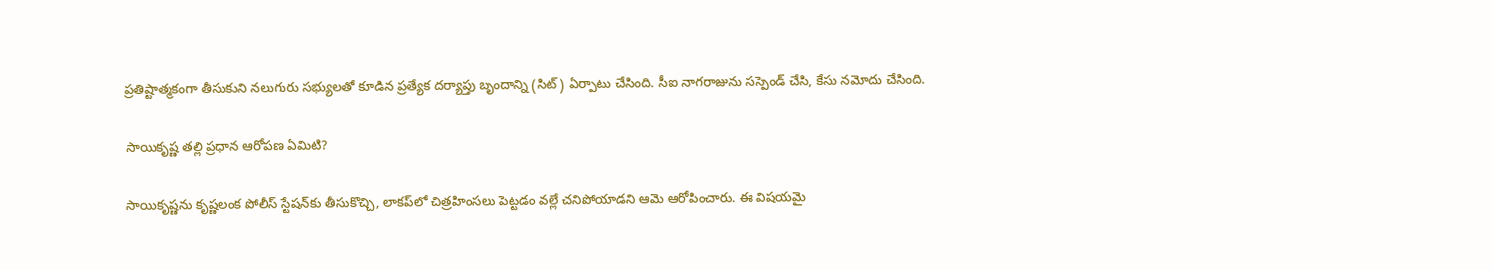ప్రతిష్టాత్మకంగా తీసుకుని నలుగురు సభ్యులతో కూడిన ప్రత్యేక దర్యాప్తు బృందాన్ని (సిట్) ఏర్పాటు చేసింది. సీఐ నాగరాజును సస్పెండ్ చేసి, కేసు నమోదు చేసింది.

సాయికృష్ణ తల్లి ప్రధాన ఆరోపణ ఏమిటి?

సాయికృష్ణను కృష్ణలంక పోలీస్ స్టేషన్‌కు తీసుకొచ్చి, లాకప్‌లో చిత్రహింసలు పెట్టడం వల్లే చనిపోయాడని ఆమె ఆరోపించారు. ఈ విషయమై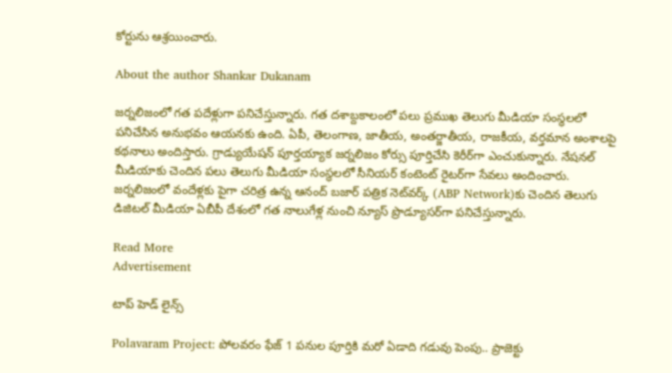కోర్టును ఆశ్రయించారు.

About the author Shankar Dukanam

జర్నలిజంలో గత పదేళ్లుగా పనిచేస్తున్నారు. గత దశాబ్దకాలంలో పలు ప్రముఖ తెలుగు మీడియా సంస్థలలో పనిచేసిన అనుభవం ఆయనకు ఉంది. ఏపీ, తెలంగాణ, జాతీయ, అంతర్జాతీయ, రాజకీయ, వర్తమాన అంశాలపై కథనాలు అందిస్తారు. గ్రాడ్యుయేషన్ పూర్తయ్యాక జర్నలిజం కోర్సు పూర్తిచేసి కెరీర్‌గా ఎంచుకున్నారు. నేషనల్ మీడియాకు చెందిన పలు తెలుగు మీడియా సంస్థలలో సీనియర్ కంటెంట్ రైటర్‌గా సేవలు అందించారు. జర్నలిజంలో వందేళ్లకు పైగా చరిత్ర ఉన్న ఆనంద్ బజార్ పత్రిక నెట్‌వర్క్ (ABP Network)కు చెందిన తెలుగు డిజిటల్ మీడియా ఏబీపీ దేశంలో గత నాలుగేళ్ల నుంచి న్యూస్ ప్రొడ్యూసర్‌గా పనిచేస్తున్నారు.

Read More
Advertisement

టాప్ హెడ్ లైన్స్

Polavaram Project: పోలవరం ఫేజ్ 1 పనుల పూర్తికి మరో ఏడాది గడువు పెంపు.. ప్రాజెక్టు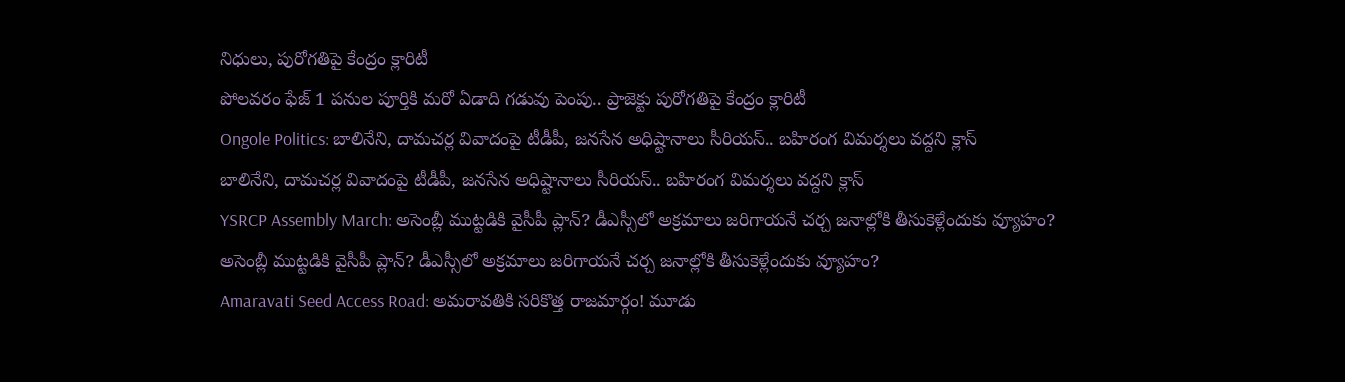నిధులు, పురోగతిపై కేంద్రం క్లారిటీ
పోలవరం ఫేజ్ 1 పనుల పూర్తికి మరో ఏడాది గడువు పెంపు.. ప్రాజెక్టు పురోగతిపై కేంద్రం క్లారిటీ
Ongole Politics: బాలినేని, దామచర్ల వివాదంపై టీడీపీ, జనసేన అధిష్టానాలు సీరియస్.. బహిరంగ విమర్శలు వద్దని క్లాస్
బాలినేని, దామచర్ల వివాదంపై టీడీపీ, జనసేన అధిష్టానాలు సీరియస్.. బహిరంగ విమర్శలు వద్దని క్లాస్
YSRCP Assembly March: అసెంబ్లీ ముట్టడికి వైసీపీ ప్లాన్? డీఎస్సీలో అక్రమాలు జరిగాయనే చర్చ జనాల్లోకి తీసుకెళ్లేందుకు వ్యూహం?
అసెంబ్లీ ముట్టడికి వైసీపీ ప్లాన్? డీఎస్సీలో అక్రమాలు జరిగాయనే చర్చ జనాల్లోకి తీసుకెళ్లేందుకు వ్యూహం?
Amaravati Seed Access Road: అమరావతికి సరికొత్త రాజమార్గం! మూడు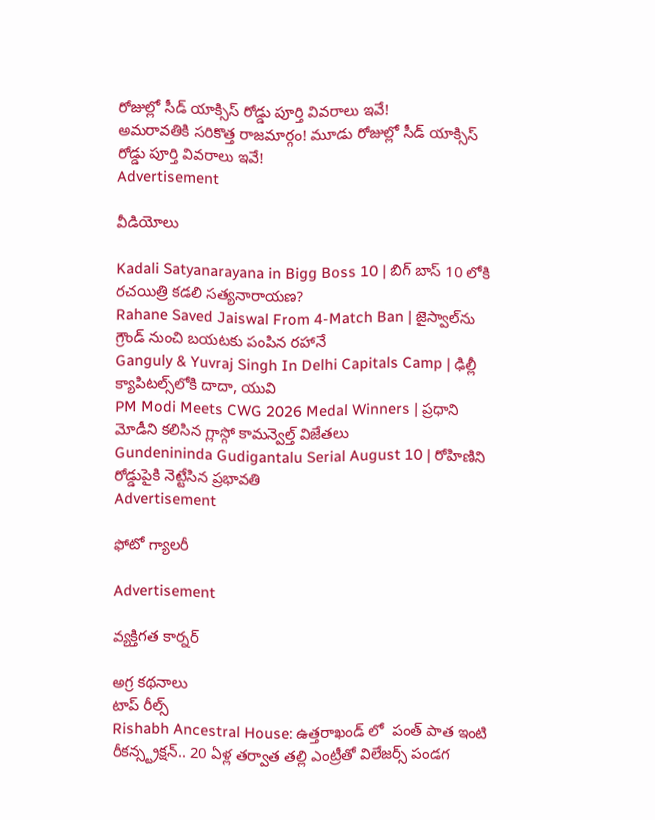రోజుల్లో సీడ్ యాక్సిస్ రోడ్డు పూర్తి వివరాలు ఇవే!
అమరావతికి సరికొత్త రాజమార్గం! మూడు రోజుల్లో సీడ్ యాక్సిస్ రోడ్డు పూర్తి వివరాలు ఇవే!
Advertisement

వీడియోలు

Kadali Satyanarayana in Bigg Boss 10 | బిగ్ బాస్ 10 లోకి రచయిత్రి కడలి సత్యనారాయణ?
Rahane Saved Jaiswal From 4-Match Ban | జైస్వాల్‌ను గ్రౌండ్ నుంచి బయటకు పంపిన రహానే
Ganguly & Yuvraj Singh In Delhi Capitals Camp | ఢిల్లీ క్యాపిటల్స్‌లోకి దాదా, యువి
PM Modi Meets CWG 2026 Medal Winners | ప్రధాని మోడీని కలిసిన గ్లాస్గో కామన్వెల్త్ విజేతలు
Gundenininda Gudigantalu Serial August 10 | రోహిణిని రోడ్డుపైకి నెట్టేసిన ప్రభావతి
Advertisement

ఫోటో గ్యాలరీ

Advertisement

వ్యక్తిగత కార్నర్

అగ్ర కథనాలు
టాప్ రీల్స్
Rishabh Ancestral House: ఉత్తరాఖండ్ లో  పంత్ పాత ఇంటి రీకన్స్ట్రక్షన్.. 20 ఏళ్ల తర్వాత తల్లి ఎంట్రీతో విలేజర్స్ పండగ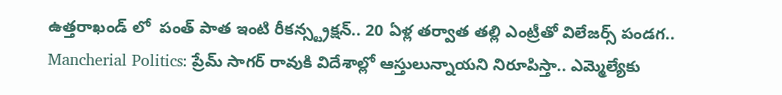ఉత్తరాఖండ్ లో  పంత్ పాత ఇంటి రీకన్స్ట్రక్షన్.. 20 ఏళ్ల తర్వాత తల్లి ఎంట్రీతో విలేజర్స్ పండగ..
Mancherial Politics: ప్రేమ్ సాగర్ రావుకి విదేశాల్లో ఆస్తులున్నాయని నిరూపిస్తా.. ఎమ్మెల్యే‌కు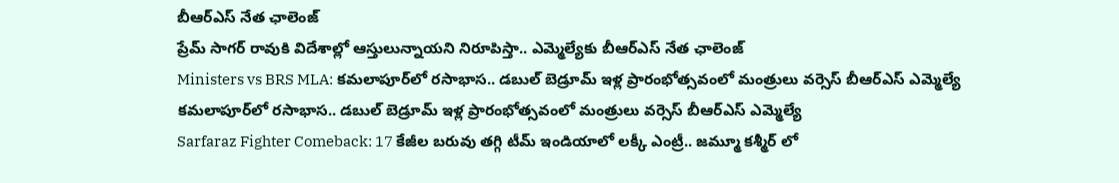బీఆర్ఎస్ నేత ఛాలెంజ్
ప్రేమ్ సాగర్ రావుకి విదేశాల్లో ఆస్తులున్నాయని నిరూపిస్తా.. ఎమ్మెల్యే‌కు బీఆర్ఎస్ నేత ఛాలెంజ్
Ministers vs BRS MLA: కమలాపూర్‌లో రసాభాస.. డబుల్ బెడ్రూమ్ ఇళ్ల ప్రారంభోత్సవంలో మంత్రులు వర్సెస్ బీఆర్ఎస్ ఎమ్మెల్యే
కమలాపూర్‌లో రసాభాస.. డబుల్ బెడ్రూమ్ ఇళ్ల ప్రారంభోత్సవంలో మంత్రులు వర్సెస్ బీఆర్ఎస్ ఎమ్మెల్యే
Sarfaraz Fighter Comeback: 17 కేజీల బరువు తగ్గి టీమ్ ఇండియాలో లక్కీ ఎంట్రీ.. జమ్మూ కశ్మీర్ లో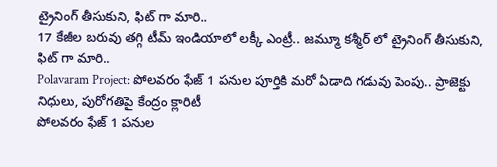ట్రైనింగ్ తీసుకుని, ఫిట్ గా మారి..
17 కేజీల బరువు తగ్గి టీమ్ ఇండియాలో లక్కీ ఎంట్రీ.. జమ్మూ కశ్మీర్ లో ట్రైనింగ్ తీసుకుని, ఫిట్ గా మారి..
Polavaram Project: పోలవరం ఫేజ్ 1 పనుల పూర్తికి మరో ఏడాది గడువు పెంపు.. ప్రాజెక్టు నిధులు, పురోగతిపై కేంద్రం క్లారిటీ
పోలవరం ఫేజ్ 1 పనుల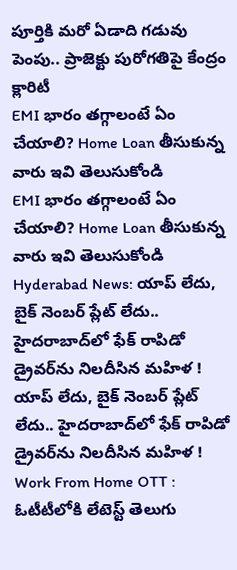పూర్తికి మరో ఏడాది గడువు పెంపు.. ప్రాజెక్టు పురోగతిపై కేంద్రం క్లారిటీ
EMI భారం తగ్గాలంటే ఏం చేయాలి? Home Loan తీసుకున్న వారు ఇవి తెలుసుకోండి
EMI భారం తగ్గాలంటే ఏం చేయాలి? Home Loan తీసుకున్న వారు ఇవి తెలుసుకోండి
Hyderabad News: యాప్ లేదు, బైక్‌ నెంబర్ ప్లేట్ లేదు.. హైదరాబాద్‌లో ఫేక్ రాపిడో డ్రైవర్‌ను నిలదీసిన మహిళ !
యాప్ లేదు, బైక్‌ నెంబర్ ప్లేట్ లేదు.. హైదరాబాద్‌లో ఫేక్ రాపిడో డ్రైవర్‌ను నిలదీసిన మహిళ !
Work From Home OTT : ఓటీటీలోకి లేటెస్ట్ తెలుగు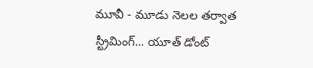మూవీ - మూడు నెలల తర్వాత స్ట్రీమింగ్... యూత్ డోంట్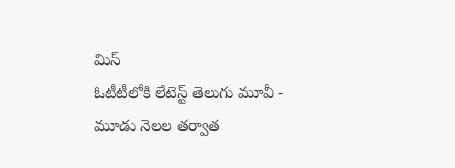మిస్
ఓటీటీలోకి లేటెస్ట్ తెలుగు మూవీ - మూడు నెలల తర్వాత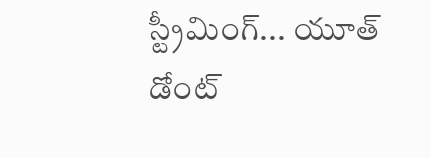స్ట్రీమింగ్... యూత్ డోంట్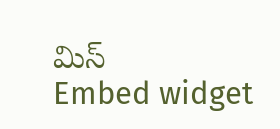మిస్
Embed widget